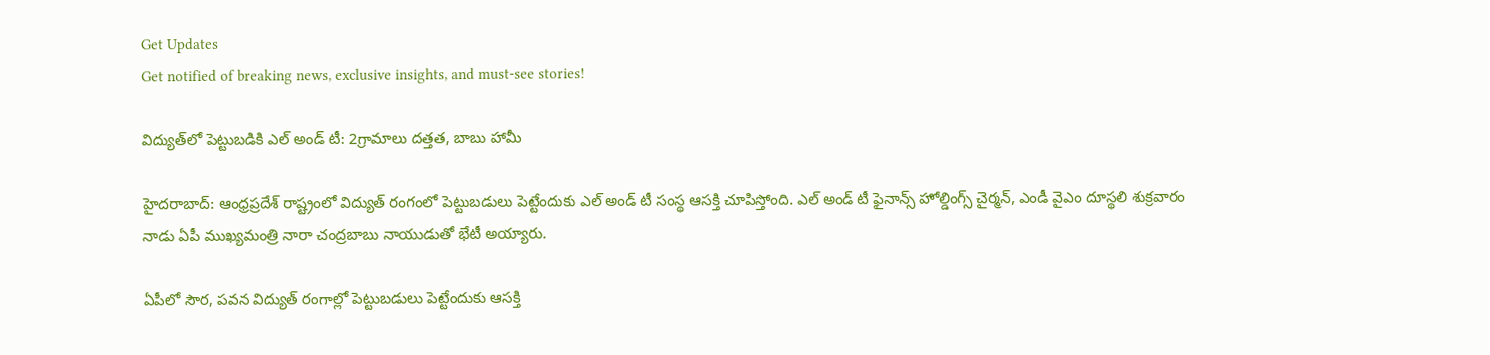Get Updates
Get notified of breaking news, exclusive insights, and must-see stories!

విద్యుత్‌లో పెట్టుబడికి ఎల్ అండ్ టీ: 2గ్రామాలు దత్తత, బాబు హామీ

హైదరాబాద్: ఆంధ్రప్రదేశ్ రాష్ట్రంలో విద్యుత్ రంగంలో పెట్టుబడులు పెట్టేందుకు ఎల్ అండ్ టీ సంస్థ ఆసక్తి చూపిస్తోంది. ఎల్ అండ్ టీ ఫైనాన్స్ హోల్డింగ్స్ చైర్మన్, ఎండీ వైఎం దూస్థలి శుక్రవారం నాడు ఏపీ ముఖ్యమంత్రి నారా చంద్రబాబు నాయుడుతో భేటీ అయ్యారు.

ఏపీలో సౌర, పవన విద్యుత్ రంగాల్లో పెట్టుబడులు పెట్టేందుకు ఆసక్తి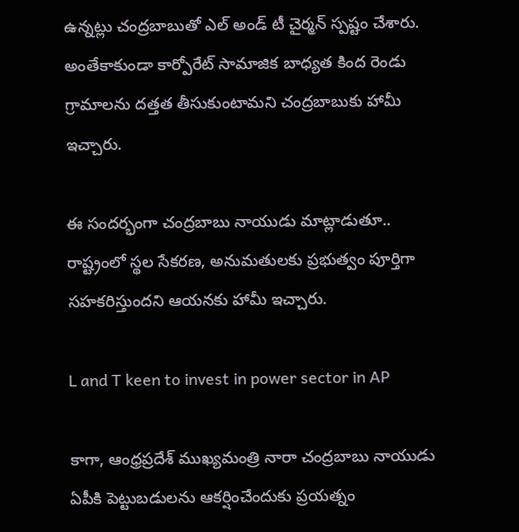ఉన్నట్లు చంద్రబాబుతో ఎల్ అండ్ టీ చైర్మన్ స్పష్టం చేశారు. అంతేకాకుండా కార్పోరేట్ సామాజిక బాధ్యత కింద రెండు గ్రామాలను దత్తత తీసుకుంటామని చంద్రబాబుకు హామీ ఇచ్చారు.

ఈ సందర్భంగా చంద్రబాబు నాయుడు మాట్లాడుతూ.. రాష్ట్రంలో స్థల సేకరణ, అనుమతులకు ప్రభుత్వం పూర్తిగా సహకరిస్తుందని ఆయనకు హామీ ఇచ్చారు.

L and T keen to invest in power sector in AP

కాగా, ఆంధ్రప్రదేశ్ ముఖ్యమంత్రి నారా చంద్రబాబు నాయుడు ఏపీకి పెట్టుబడులను ఆకర్షించేందుకు ప్రయత్నం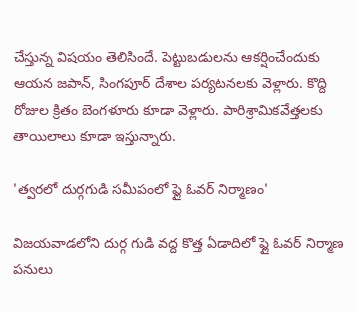చేస్తున్న విషయం తెలిసిందే. పెట్టుబడులను ఆకర్షించేందుకు ఆయన జపాన్, సింగపూర్ దేశాల పర్యటనలకు వెళ్లారు. కొద్ది రోజుల క్రితం బెంగళూరు కూడా వెళ్లారు. పారిశ్రామికవేత్తలకు తాయిలాలు కూడా ఇస్తున్నారు.

'త్వరలో దుర్గగుడి సమీపంలో ఫ్లై ఓవర్ నిర్మాణం'

విజయవాడలోని దుర్గ గుడి వద్ద కొత్త ఏడాదిలో ఫ్లై ఓవర్ నిర్మాణ పనులు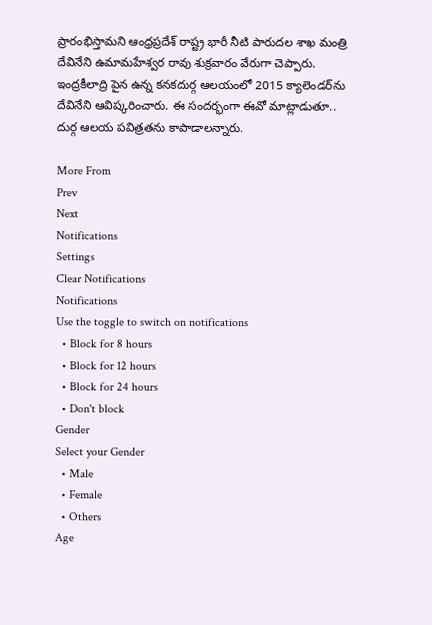ప్రారంభిస్తామని ఆంధ్రప్రదేశ్ రాష్ట్ర భారీ నీటి పారుదల శాఖ మంత్రి దేవినేని ఉమామహేశ్వర రావు శుక్రవారం వేరుగా చెప్పారు. ఇంద్రకీలాద్రి పైన ఉన్న కనకదుర్గ ఆలయంలో 2015 క్యాలెండర్‌ను దేవినేని ఆవిష్కరించారు. ఈ సందర్భంగా ఈవో మాట్లాడుతూ.. దుర్గ ఆలయ పవిత్రతను కాపాడాలన్నారు.

More From
Prev
Next
Notifications
Settings
Clear Notifications
Notifications
Use the toggle to switch on notifications
  • Block for 8 hours
  • Block for 12 hours
  • Block for 24 hours
  • Don't block
Gender
Select your Gender
  • Male
  • Female
  • Others
Age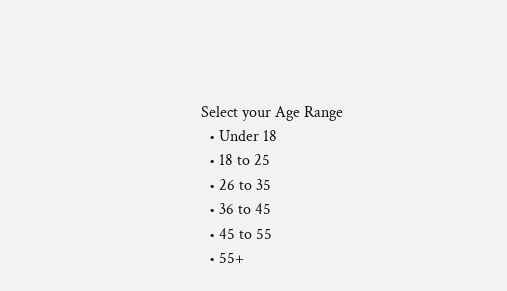Select your Age Range
  • Under 18
  • 18 to 25
  • 26 to 35
  • 36 to 45
  • 45 to 55
  • 55+